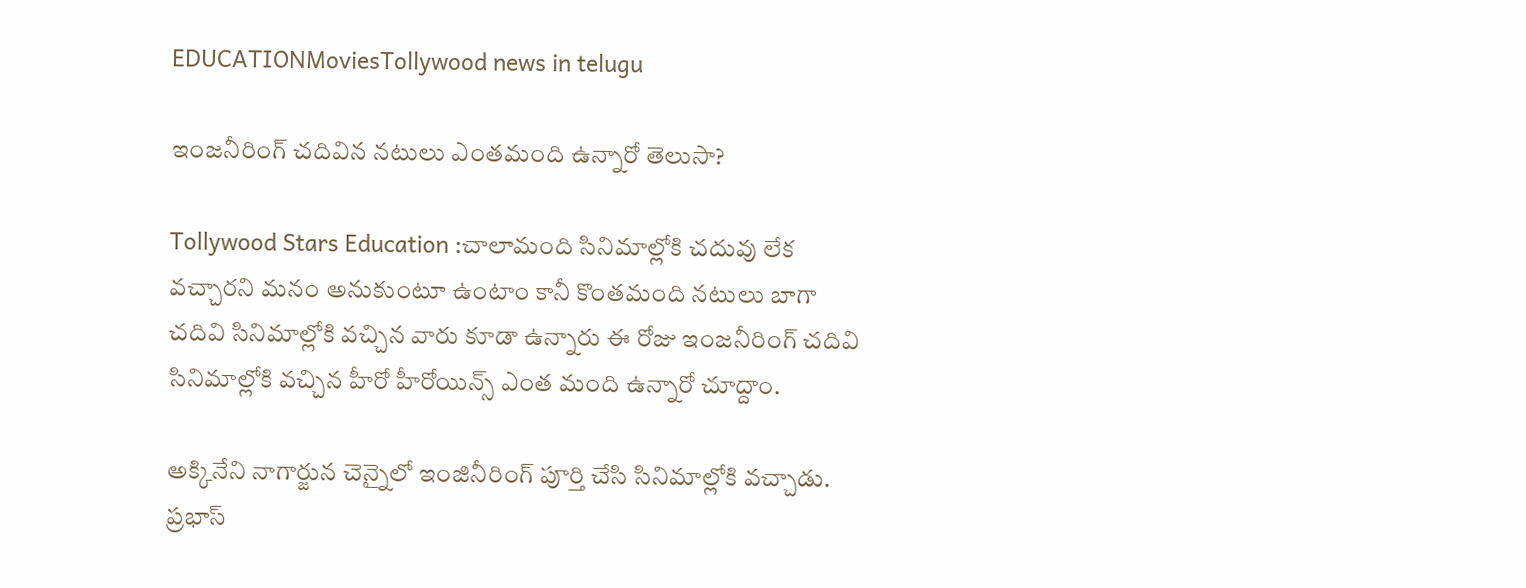EDUCATIONMoviesTollywood news in telugu

ఇంజనీరింగ్ చదివిన నటులు ఎంతమంది ఉన్నారో తెలుసా?

Tollywood Stars Education :చాలామంది సినిమాల్లోకి చదువు లేక వచ్చారని మనం అనుకుంటూ ఉంటాం కానీ కొంతమంది నటులు బాగా చదివి సినిమాల్లోకి వచ్చిన వారు కూడా ఉన్నారు ఈ రోజు ఇంజనీరింగ్ చదివి సినిమాల్లోకి వచ్చిన హీరో హీరోయిన్స్ ఎంత మంది ఉన్నారో చూద్దాం.

అక్కినేని నాగార్జున చెన్నైలో ఇంజినీరింగ్ పూర్తి చేసి సినిమాల్లోకి వచ్చాడు. ప్రభాస్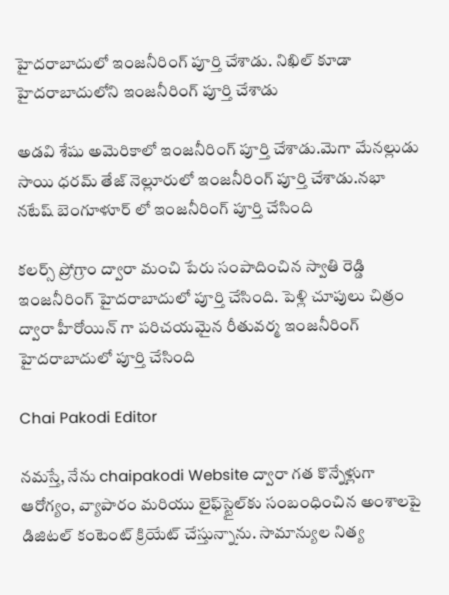హైదరాబాదులో ఇంజనీరింగ్ పూర్తి చేశాడు. నిఖిల్ కూడా హైదరాబాదులోని ఇంజనీరింగ్ పూర్తి చేశాడు

అడవి శేషు అమెరికాలో ఇంజనీరింగ్ పూర్తి చేశాడు.మెగా మేనల్లుడు సాయి ధరమ్ తేజ్ నెల్లూరులో ఇంజనీరింగ్ పూర్తి చేశాడు.నభా నటేష్ బెంగూళూర్ లో ఇంజనీరింగ్ పూర్తి చేసింది

కలర్స్ ప్రోగ్రాం ద్వారా మంచి పేరు సంపాదించిన స్వాతి రెడ్డి ఇంజనీరింగ్ హైదరాబాదులో పూర్తి చేసింది. పెళ్లి చూపులు చిత్రం ద్వారా హీరోయిన్ గా పరిచయమైన రీతువర్మ ఇంజనీరింగ్ హైదరాబాదులో పూర్తి చేసింది

Chai Pakodi Editor

నమస్తే, నేను chaipakodi Website ద్వారా గత కొన్నేళ్లుగా ఆరోగ్యం, వ్యాపారం మరియు లైఫ్‌స్టైల్‌కు సంబంధించిన అంశాలపై డిజిటల్ కంటెంట్ క్రియేట్ చేస్తున్నాను. సామాన్యుల నిత్య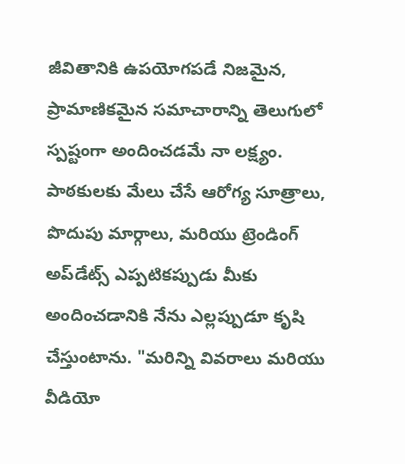జీవితానికి ఉపయోగపడే నిజమైన, ప్రామాణికమైన సమాచారాన్ని తెలుగులో స్పష్టంగా అందించడమే నా లక్ష్యం. పాఠకులకు మేలు చేసే ఆరోగ్య సూత్రాలు, పొదుపు మార్గాలు, మరియు ట్రెండింగ్ అప్‌డేట్స్ ఎప్పటికప్పుడు మీకు అందించడానికి నేను ఎల్లప్పుడూ కృషి చేస్తుంటాను. "మరిన్ని వివరాలు మరియు వీడియో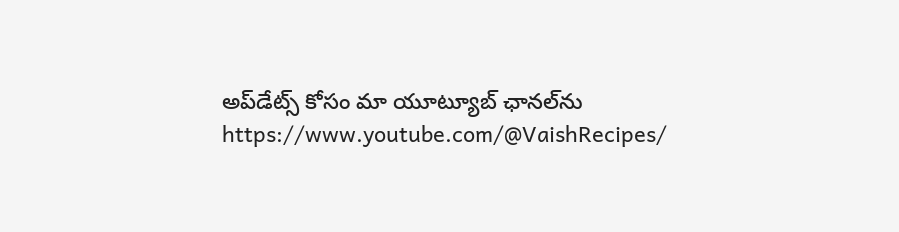అప్‌డేట్స్ కోసం మా యూట్యూబ్ ఛానల్‌ను https://www.youtube.com/@VaishRecipes/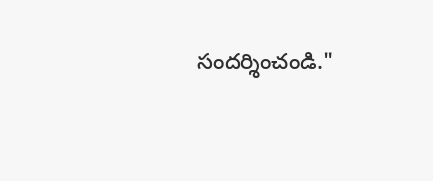సందర్శించండి."